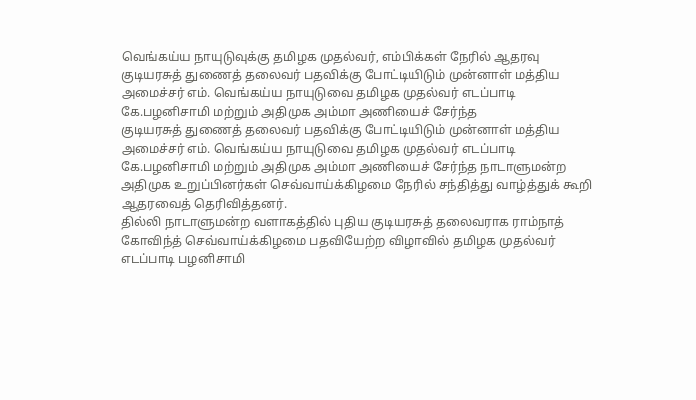வெங்கய்ய நாயுடுவுக்கு தமிழக முதல்வர், எம்பிக்கள் நேரில் ஆதரவு
குடியரசுத் துணைத் தலைவர் பதவிக்கு போட்டியிடும் முன்னாள் மத்திய அமைச்சர் எம். வெங்கய்ய நாயுடுவை தமிழக முதல்வர் எடப்பாடி கே.பழனிசாமி மற்றும் அதிமுக அம்மா அணியைச் சேர்ந்த
குடியரசுத் துணைத் தலைவர் பதவிக்கு போட்டியிடும் முன்னாள் மத்திய அமைச்சர் எம். வெங்கய்ய நாயுடுவை தமிழக முதல்வர் எடப்பாடி கே.பழனிசாமி மற்றும் அதிமுக அம்மா அணியைச் சேர்ந்த நாடாளுமன்ற அதிமுக உறுப்பினர்கள் செவ்வாய்க்கிழமை நேரில் சந்தித்து வாழ்த்துக் கூறி ஆதரவைத் தெரிவித்தனர்.
தில்லி நாடாளுமன்ற வளாகத்தில் புதிய குடியரசுத் தலைவராக ராம்நாத் கோவிந்த் செவ்வாய்க்கிழமை பதவியேற்ற விழாவில் தமிழக முதல்வர் எடப்பாடி பழனிசாமி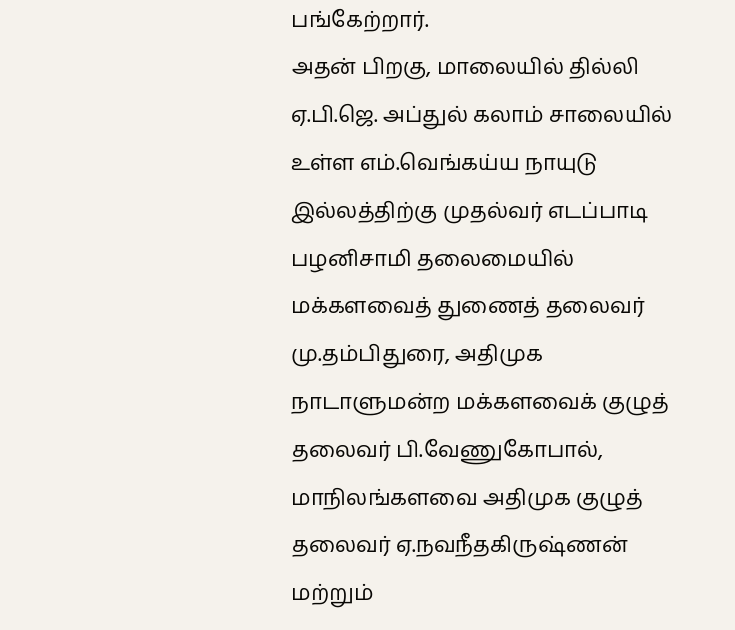பங்கேற்றார்.
அதன் பிறகு, மாலையில் தில்லி ஏ.பி.ஜெ. அப்துல் கலாம் சாலையில் உள்ள எம்.வெங்கய்ய நாயுடு இல்லத்திற்கு முதல்வர் எடப்பாடி பழனிசாமி தலைமையில் மக்களவைத் துணைத் தலைவர் மு.தம்பிதுரை, அதிமுக நாடாளுமன்ற மக்களவைக் குழுத் தலைவர் பி.வேணுகோபால், மாநிலங்களவை அதிமுக குழுத் தலைவர் ஏ.நவநீதகிருஷ்ணன் மற்றும்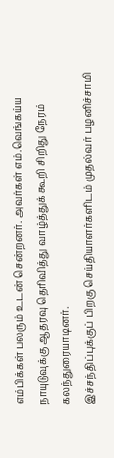எம்பிக்கள் பலரும் உடன் சென்றனர். அவர்கள் எம்.வெங்கய்ய நாயுடுவுக்கு ஆதரவு தெரிவித்து வாழ்த்துக் கூறி சிறிது நேரம் கலந்துரையாடினர்.
இச்சந்திப்புக்குப் பிறகு செய்தியாளர்களிடம் முதல்வர் பழனிச்சாமி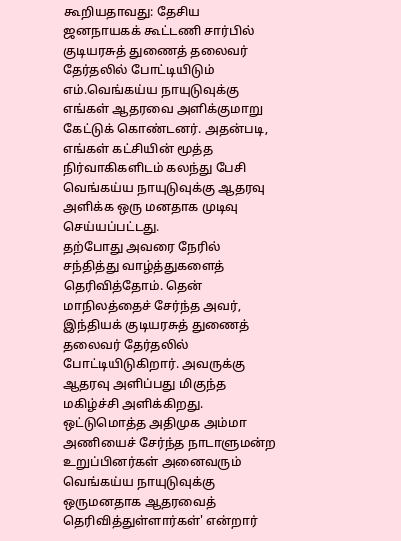கூறியதாவது: தேசிய ஜனநாயகக் கூட்டணி சார்பில் குடியரசுத் துணைத் தலைவர் தேர்தலில் போட்டியிடும் எம்.வெங்கய்ய நாயுடுவுக்கு எங்கள் ஆதரவை அளிக்குமாறு கேட்டுக் கொண்டனர். அதன்படி, எங்கள் கட்சியின் மூத்த நிர்வாகிகளிடம் கலந்து பேசி வெங்கய்ய நாயுடுவுக்கு ஆதரவு அளிக்க ஒரு மனதாக முடிவு செய்யப்பட்டது.
தற்போது அவரை நேரில் சந்தித்து வாழ்த்துகளைத் தெரிவித்தோம். தென் மாநிலத்தைச் சேர்ந்த அவர், இந்தியக் குடியரசுத் துணைத் தலைவர் தேர்தலில் போட்டியிடுகிறார். அவருக்கு ஆதரவு அளிப்பது மிகுந்த மகிழ்ச்சி அளிக்கிறது.
ஒட்டுமொத்த அதிமுக அம்மா அணியைச் சேர்ந்த நாடாளுமன்ற உறுப்பினர்கள் அனைவரும் வெங்கய்ய நாயுடுவுக்கு ஒருமனதாக ஆதரவைத் தெரிவித்துள்ளார்கள்' என்றார்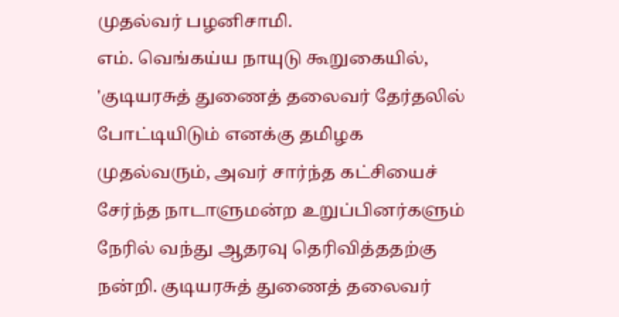முதல்வர் பழனிசாமி.
எம். வெங்கய்ய நாயுடு கூறுகையில், 'குடியரசுத் துணைத் தலைவர் தேர்தலில் போட்டியிடும் எனக்கு தமிழக முதல்வரும், அவர் சார்ந்த கட்சியைச் சேர்ந்த நாடாளுமன்ற உறுப்பினர்களும் நேரில் வந்து ஆதரவு தெரிவித்ததற்கு நன்றி. குடியரசுத் துணைத் தலைவர்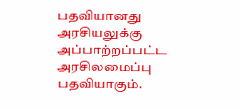பதவியானது அரசியலுக்கு அப்பாற்றப்பட்ட அரசிலமைப்பு பதவியாகும்.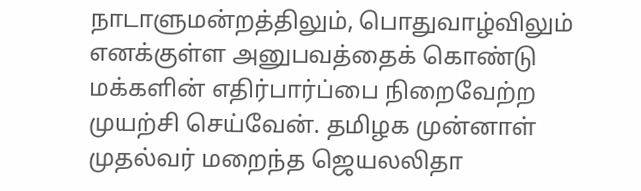நாடாளுமன்றத்திலும், பொதுவாழ்விலும் எனக்குள்ள அனுபவத்தைக் கொண்டு மக்களின் எதிர்பார்ப்பை நிறைவேற்ற முயற்சி செய்வேன். தமிழக முன்னாள் முதல்வர் மறைந்த ஜெயலலிதா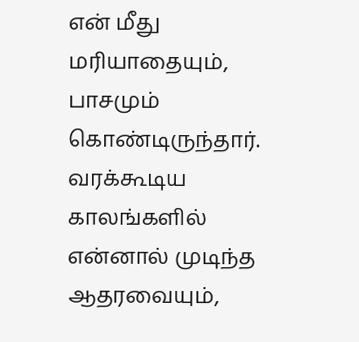என் மீது மரியாதையும், பாசமும் கொண்டிருந்தார். வரக்கூடிய காலங்களில் என்னால் முடிந்த ஆதரவையும்,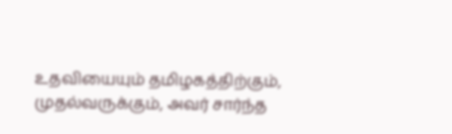உதவியையும் தமிழகத்திற்கும், முதல்வருக்கும், அவர் சார்ந்த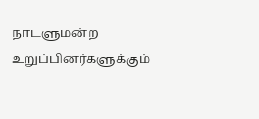நாடளுமன்ற உறுப்பினர்களுக்கும்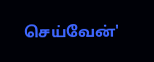செய்வேன்'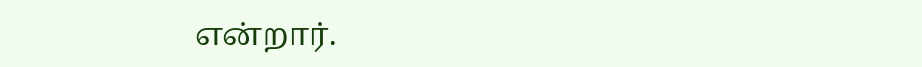என்றார்.